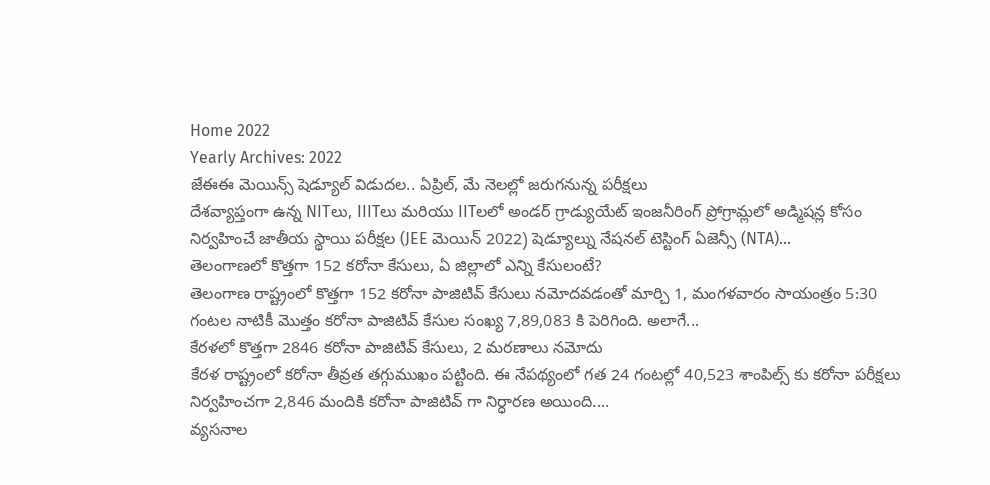Home 2022
Yearly Archives: 2022
జేఈఈ మెయిన్స్ షెడ్యూల్ విడుదల.. ఏప్రిల్, మే నెలల్లో జరుగనున్న పరీక్షలు
దేశవ్యాప్తంగా ఉన్న NITలు, IIITలు మరియు IITలలో అండర్ గ్రాడ్యుయేట్ ఇంజనీరింగ్ ప్రోగ్రామ్లలో అడ్మిషన్ల కోసం నిర్వహించే జాతీయ స్థాయి పరీక్షల (JEE మెయిన్ 2022) షెడ్యూల్ను నేషనల్ టెస్టింగ్ ఏజెన్సీ (NTA)...
తెలంగాణలో కొత్తగా 152 కరోనా కేసులు, ఏ జిల్లాలో ఎన్ని కేసులంటే?
తెలంగాణ రాష్ట్రంలో కొత్తగా 152 కరోనా పాజిటివ్ కేసులు నమోదవడంతో మార్చి 1, మంగళవారం సాయంత్రం 5:30 గంటల నాటికీ మొత్తం కరోనా పాజిటివ్ కేసుల సంఖ్య 7,89,083 కి పెరిగింది. అలాగే...
కేరళలో కొత్తగా 2846 కరోనా పాజిటివ్ కేసులు, 2 మరణాలు నమోదు
కేరళ రాష్ట్రంలో కరోనా తీవ్రత తగ్గుముఖం పట్టింది. ఈ నేపథ్యంలో గత 24 గంటల్లో 40,523 శాంపిల్స్ కు కరోనా పరీక్షలు నిర్వహించగా 2,846 మందికి కరోనా పాజిటివ్ గా నిర్ధారణ అయింది....
వ్యసనాల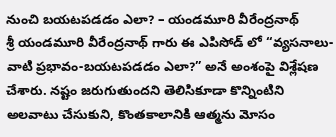నుంచి బయటపడడం ఎలా? – యండమూరి వీరేంద్రనాథ్
శ్రీ యండమూరి వీరేంద్రనాథ్ గారు ఈ ఎపిసోడ్ లో “వ్యసనాలు-వాటి ప్రభావం-బయటపడడం ఎలా?” అనే అంశంపై విశ్లేషణ చేశారు. నష్టం జరుగుతుందని తెలిసికూడా కొన్నింటిని అలవాటు చేసుకుని, కొంతకాలానికి ఆత్మను మోసం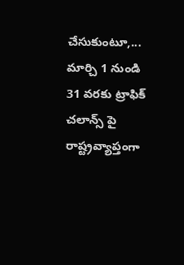చేసుకుంటూ,...
మార్చి 1 నుండి 31 వరకు ట్రాఫిక్ చలాన్స్ పై రాష్ట్రవ్యాప్తంగా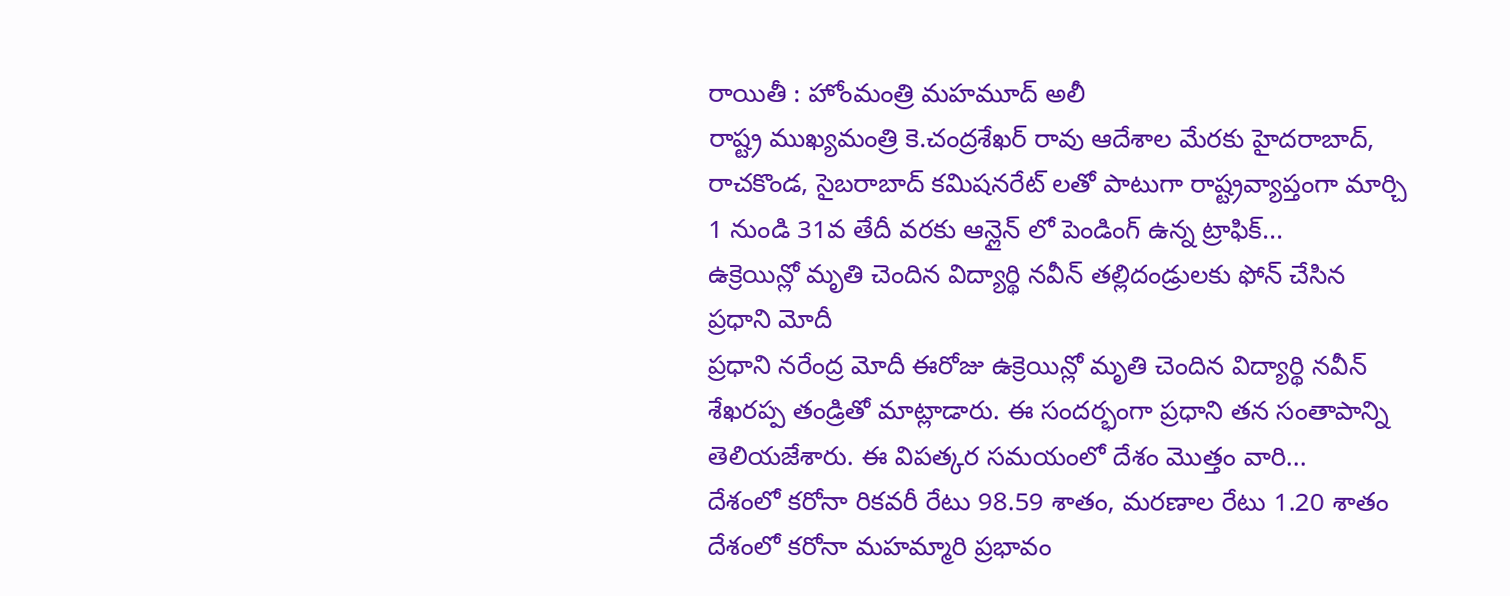రాయితీ : హోంమంత్రి మహమూద్ అలీ
రాష్ట్ర ముఖ్యమంత్రి కె.చంద్రశేఖర్ రావు ఆదేశాల మేరకు హైదరాబాద్, రాచకొండ, సైబరాబాద్ కమిషనరేట్ లతో పాటుగా రాష్ట్రవ్యాప్తంగా మార్చి 1 నుండి 31వ తేదీ వరకు ఆన్లైన్ లో పెండింగ్ ఉన్న ట్రాఫిక్...
ఉక్రెయిన్లో మృతి చెందిన విద్యార్థి నవీన్ తల్లిదండ్రులకు ఫోన్ చేసిన ప్రధాని మోదీ
ప్రధాని నరేంద్ర మోదీ ఈరోజు ఉక్రెయిన్లో మృతి చెందిన విద్యార్థి నవీన్ శేఖరప్ప తండ్రితో మాట్లాడారు. ఈ సందర్భంగా ప్రధాని తన సంతాపాన్ని తెలియజేశారు. ఈ విపత్కర సమయంలో దేశం మొత్తం వారి...
దేశంలో కరోనా రికవరీ రేటు 98.59 శాతం, మరణాల రేటు 1.20 శాతం
దేశంలో కరోనా మహమ్మారి ప్రభావం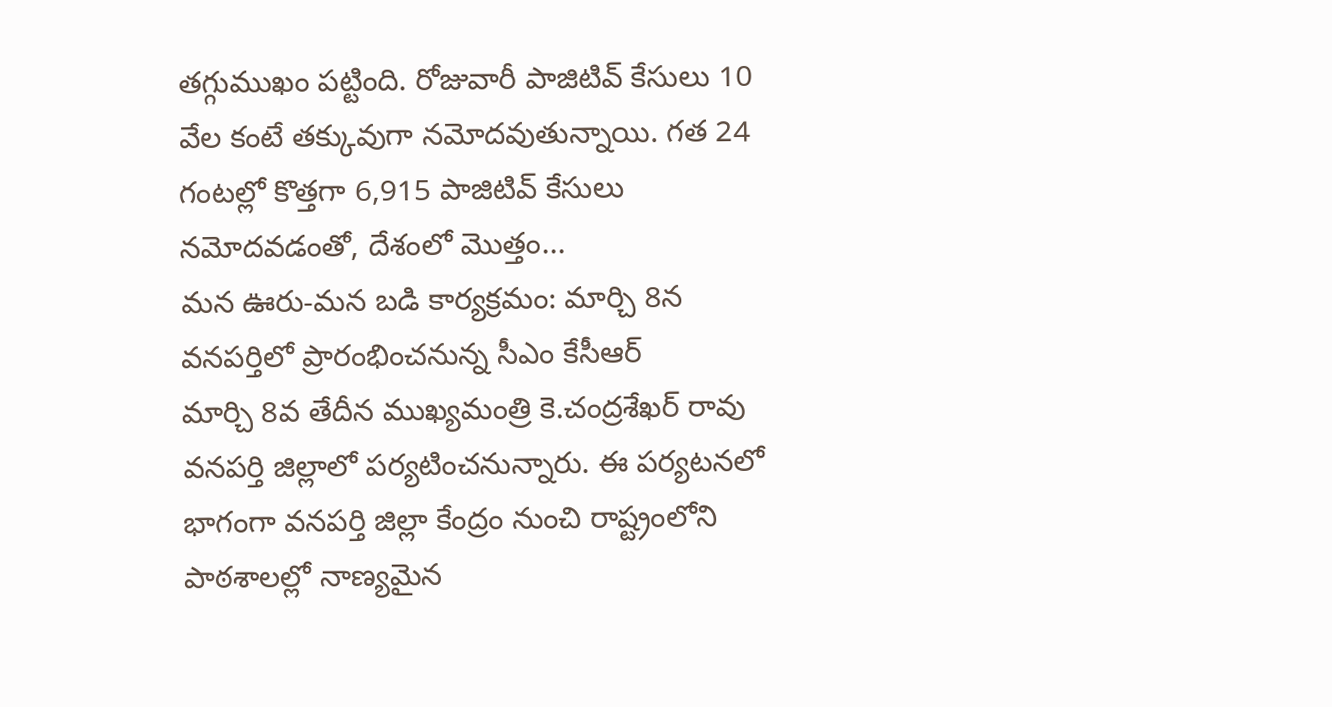తగ్గుముఖం పట్టింది. రోజువారీ పాజిటివ్ కేసులు 10 వేల కంటే తక్కువుగా నమోదవుతున్నాయి. గత 24 గంటల్లో కొత్తగా 6,915 పాజిటివ్ కేసులు నమోదవడంతో, దేశంలో మొత్తం...
మన ఊరు-మన బడి కార్యక్రమం: మార్చి 8న వనపర్తిలో ప్రారంభించనున్న సీఎం కేసీఆర్
మార్చి 8వ తేదీన ముఖ్యమంత్రి కె.చంద్రశేఖర్ రావు వనపర్తి జిల్లాలో పర్యటించనున్నారు. ఈ పర్యటనలో భాగంగా వనపర్తి జిల్లా కేంద్రం నుంచి రాష్ట్రంలోని పాఠశాలల్లో నాణ్యమైన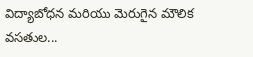విద్యాబోధన మరియు మెరుగైన మౌలిక వసతుల...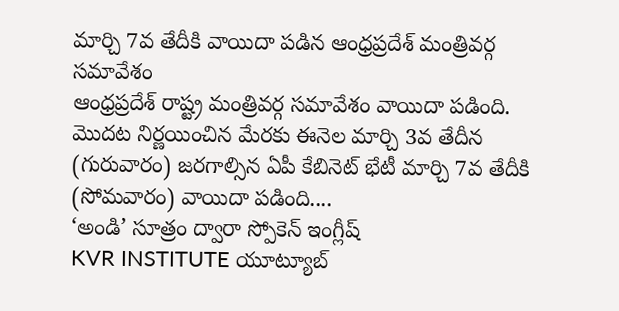మార్చి 7వ తేదీకి వాయిదా పడిన ఆంధ్రప్రదేశ్ మంత్రివర్గ సమావేశం
ఆంధ్రప్రదేశ్ రాష్ట్ర మంత్రివర్గ సమావేశం వాయిదా పడింది. మొదట నిర్ణయించిన మేరకు ఈనెల మార్చి 3వ తేదీన (గురువారం) జరగాల్సిన ఏపీ కేబినెట్ భేటీ మార్చి 7వ తేదీకి (సోమవారం) వాయిదా పడింది....
‘అండి’ సూత్రం ద్వారా స్పోకెన్ ఇంగ్లీష్
KVR INSTITUTE యూట్యూబ్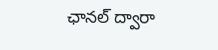ఛానల్ ద్వారా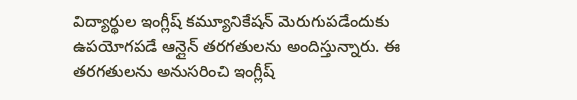విద్యార్థుల ఇంగ్లీష్ కమ్యూనికేషన్ మెరుగుపడేందుకు ఉపయోగపడే ఆన్లైన్ తరగతులను అందిస్తున్నారు. ఈ తరగతులను అనుసరించి ఇంగ్లీష్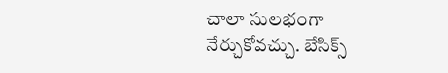చాలా సులభంగా నేర్చుకోవచ్చు. బేసిక్స్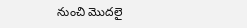నుంచి మొదలై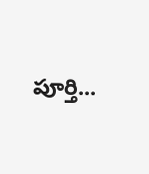పూర్తి...